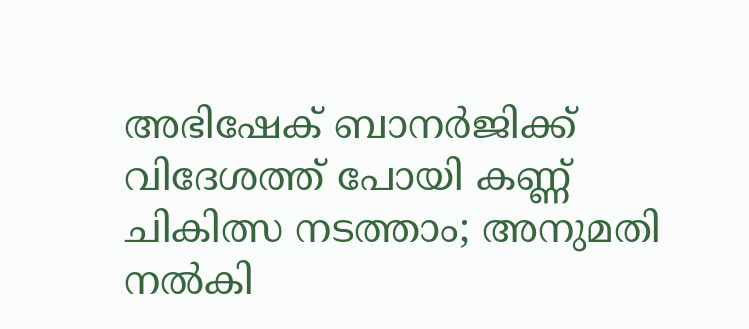അഭിഷേക് ബാനർജിക്ക് വിദേശത്ത് പോയി കണ്ണ് ചികിത്സ നടത്താം; അനുമതി നൽകി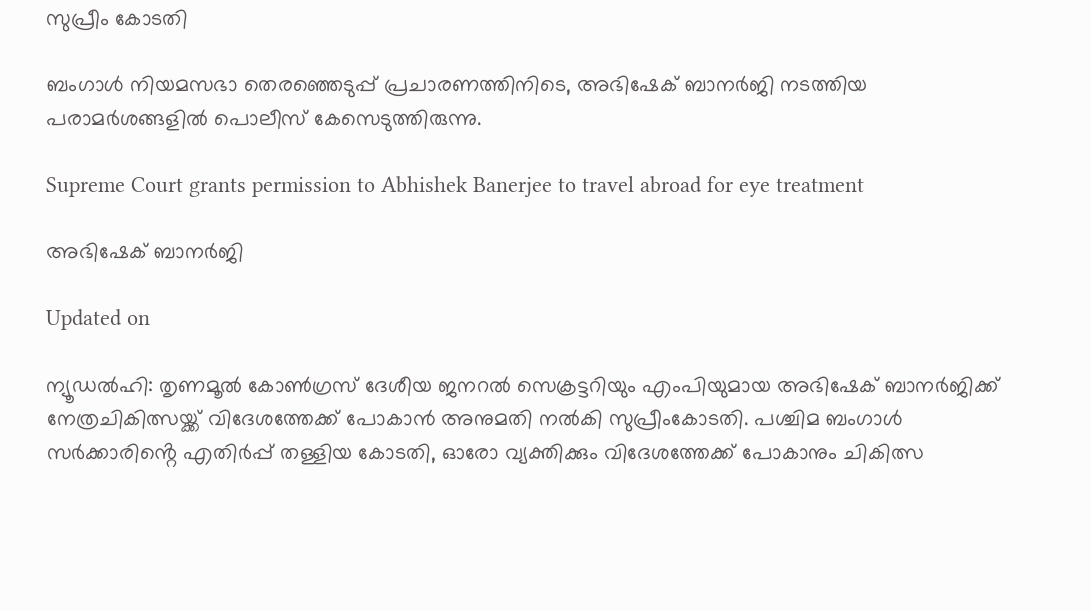സുപ്രീം കോടതി

ബംഗാൾ നിയമസഭാ തെര‍ഞ്ഞെടുപ്പ് പ്രചാരണത്തിനിടെ, അഭിഷേക് ബാനർജി നടത്തിയ പരാമ‌‍ർശങ്ങളിൽ പൊലീസ് കേസെടുത്തിരുന്നു.

Supreme Court grants permission to Abhishek Banerjee to travel abroad for eye treatment

അഭിഷേക് ബാനർജി

Updated on

ന്യൂഡൽഹി: തൃണമൂൽ കോൺഗ്രസ് ദേശീയ ജനറൽ സെക്രട്ടറിയും എംപിയുമായ അഭിഷേക് ബാനർജിക്ക് നേത്രചികിത്സയ്ക്ക് വിദേശത്തേക്ക് പോകാൻ അനുമതി നൽകി സുപ്രീംകോടതി. പശ്ചിമ ബംഗാൾ സർക്കാരിൻ്റെ എതിർപ്പ് തള്ളിയ കോടതി, ഓരോ വ്യക്തിക്കും വിദേശത്തേക്ക് പോകാനും ചികിത്സ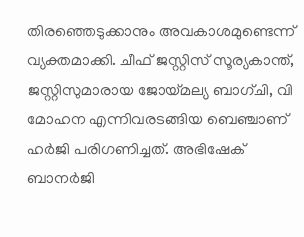തിരഞ്ഞെടുക്കാനും അവകാശമുണ്ടെന്ന് വ്യക്തമാക്കി. ചീഫ് ജസ്റ്റിസ് സൂര്യകാന്ത്, ജസ്റ്റിസുമാരായ ജോയ്മല്യ ബാഗ്ചി, വി മോഹന എന്നിവരടങ്ങിയ ബെഞ്ചാണ് ഹർജി പരിഗണിച്ചത്. അഭിഷേക് ബാനർജി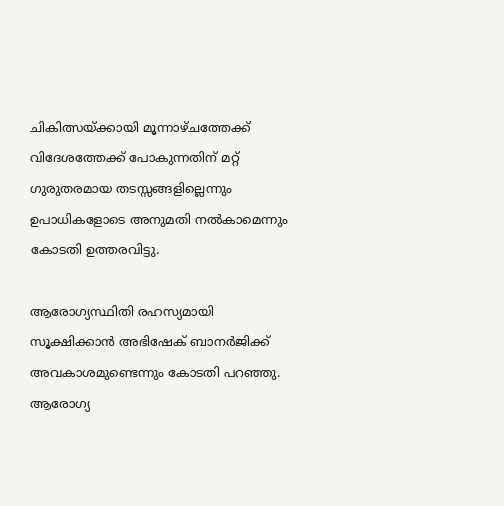ചികിത്സയ്ക്കായി മൂന്നാഴ്ചത്തേക്ക് വിദേശത്തേക്ക് പോകുന്നതിന് മറ്റ് ഗുരുതരമായ തടസ്സങ്ങളില്ലെന്നും ഉപാധികളോടെ അനുമതി നൽകാമെന്നും കോടതി ഉത്തരവിട്ടു.

ആരോഗ്യസ്ഥിതി രഹസ്യമായി സൂക്ഷിക്കാൻ അഭിഷേക് ബാനർജിക്ക് അവകാശമുണ്ടെന്നും കോടതി പറഞ്ഞു. ആരോഗ്യ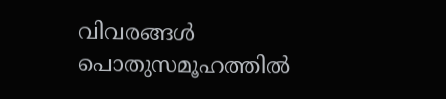വിവരങ്ങൾ പൊതുസമൂഹത്തിൽ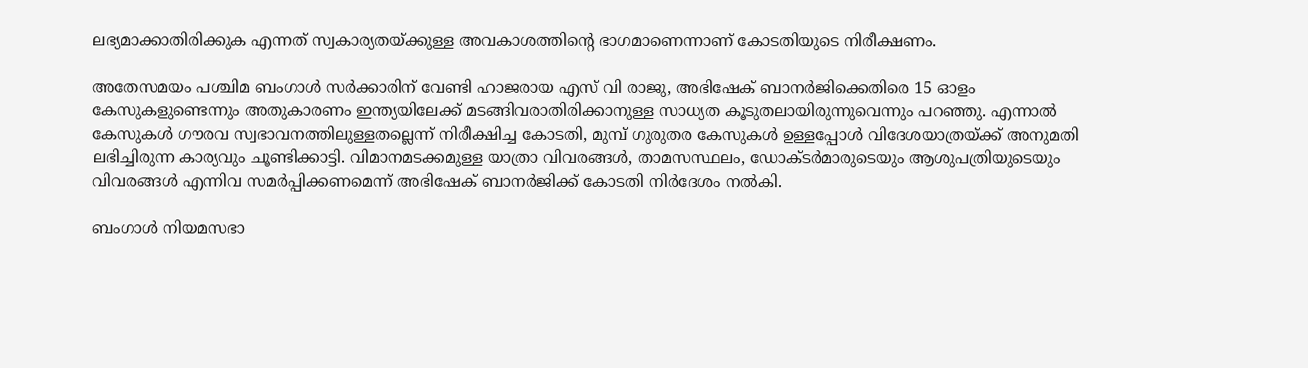ലഭ്യമാക്കാതിരിക്കുക എന്നത് സ്വകാര്യതയ്ക്കുള്ള അവകാശത്തിന്‍റെ ഭാഗമാണെന്നാണ് കോടതിയുടെ നിരീക്ഷണം.

അതേസമയം പശ്ചിമ ബംഗാൾ സർക്കാരിന് വേണ്ടി ഹാജരായ എസ് വി രാജു, അഭിഷേക് ബാനർജിക്കെതിരെ 15 ഓളം കേസുകളുണ്ടെന്നും അതുകാരണം ഇന്ത്യയിലേക്ക് മടങ്ങിവരാതിരിക്കാനുള്ള സാധ്യത കൂടുതലായിരുന്നുവെന്നും പറഞ്ഞു. എന്നാൽ കേസുകൾ ഗൗരവ സ്വഭാവനത്തിലുള്ളതല്ലെന്ന് നിരീക്ഷിച്ച കോടതി, മുമ്പ് ഗുരുതര കേസുകൾ ഉള്ളപ്പോൾ വിദേശയാത്രയ്ക്ക് അനുമതി ലഭിച്ചിരുന്ന കാര്യവും ചൂണ്ടിക്കാട്ടി. വിമാനമടക്കമുള്ള യാത്രാ വിവരങ്ങൾ, താമസസ്ഥലം, ഡോക്ട‍ർമാരുടെയും ആശുപത്രിയുടെയും വിവരങ്ങൾ എന്നിവ സമ‍ർപ്പിക്കണമെന്ന് അഭിഷേക് ബാനർജിക്ക് കോടതി നിർദേശം നൽകി.

ബംഗാൾ നിയമസഭാ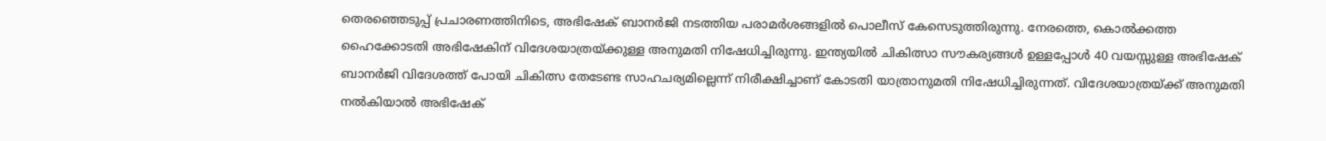തെര‍ഞ്ഞെടുപ്പ് പ്രചാരണത്തിനിടെ, അഭിഷേക് ബാനർജി നടത്തിയ പരാമ‌‍ർശങ്ങളിൽ പൊലീസ് കേസെടുത്തിരുന്നു. നേരത്തെ, കൊൽക്കത്ത ഹൈക്കോടതി അഭിഷേകിന് വിദേശയാത്രയ്ക്കുള്ള അനുമതി നിഷേധിച്ചിരുന്നു. ഇന്ത്യയിൽ ചികിത്സാ സൗകര്യങ്ങൾ ഉള്ളപ്പോൾ 40 വയസ്സുള്ള അഭിഷേക് ബാനർജി വിദേശത്ത് പോയി ചികിത്സ തേടേണ്ട സാഹചര്യമില്ലെന്ന് നിരീക്ഷിച്ചാണ് കോടതി യാത്രാനുമതി നിഷേധിച്ചിരുന്നത്. വിദേശയാത്രയ്ക്ക് അനുമതി നൽകിയാൽ അഭിഷേക്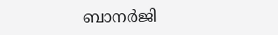ബാന‍ർജി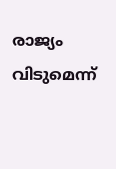രാജ്യം വിടുമെന്ന്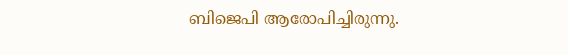ബിജെപി ആരോപിച്ചിരുന്നു.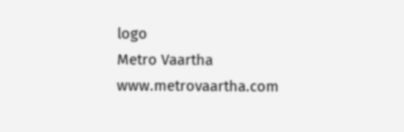logo
Metro Vaartha
www.metrovaartha.com